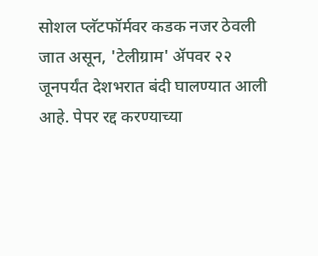सोशल प्लॅटफॉर्मवर कडक नजर ठेवली जात असून, 'टेलीग्राम' ॲपवर २२ जूनपर्यंत देशभरात बंदी घालण्यात आली आहे. पेपर रद्द करण्याच्या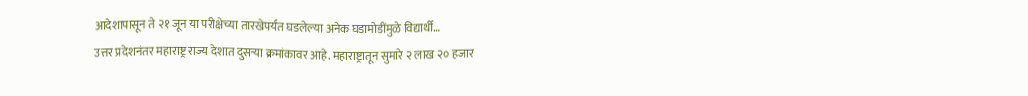आदेशापासून ते २१ जून या परीक्षेच्या तारखेपर्यंत घडलेल्या अनेक घडामोडींमुळे विद्यार्थी…
उत्तर प्रदेशनंतर महाराष्ट्र राज्य देशात दुसऱ्या क्रमांकावर आहे. महाराष्ट्रातून सुमारे २ लाख २० हजार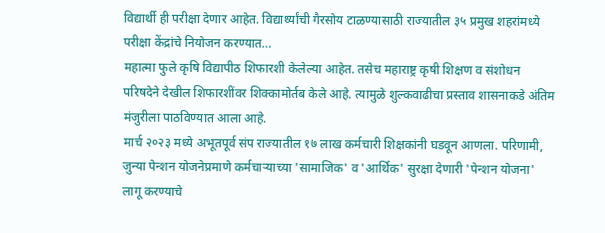विद्यार्थी ही परीक्षा देणार आहेत. विद्यार्थ्यांची गैरसोय टाळण्यासाठी राज्यातील ३५ प्रमुख शहरांमध्ये परीक्षा केंद्रांचे नियोजन करण्यात…
महात्मा फुले कृषि विद्यापीठ शिफारशी केलेल्या आहेत. तसेच महाराष्ट्र कृषी शिक्षण व संशोधन परिषदेने देखील शिफारशींवर शिक्कामोर्तब केले आहे. त्यामुळे शुल्कवाढीचा प्रस्ताव शासनाकडे अंतिम मंजुरीला पाठविण्यात आला आहे.
मार्च २०२३ मध्ये अभूतपूर्व संप राज्यातील १७ लाख कर्मचारी शिक्षकांनी घडवून आणला. परिणामी, जुन्या पेन्शन योजनेप्रमाणे कर्मचाऱ्याच्या 'सामाजिक' व 'आर्थिक' सुरक्षा देणारी 'पेन्शन योजना' लागू करण्याचे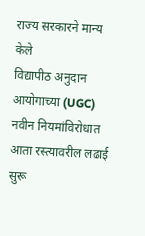राज्य सरकारने मान्य केले
विद्यापीठ अनुदान आयोगाच्या (UGC) नवीन नियमांविरोधात आता रस्त्यावरील लढाई सुरू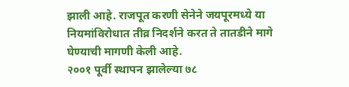झाली आहे. राजपूत करणी सेनेने जयपूरमध्ये या नियमांविरोधात तीव्र निदर्शने करत ते तातडीने मागे घेण्याची मागणी केली आहे.
२००१ पूर्वी स्थापन झालेल्या ७८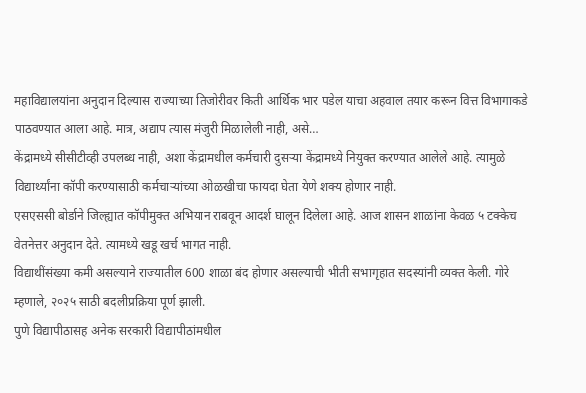महाविद्यालयांना अनुदान दिल्यास राज्याच्या तिजोरीवर किती आर्थिक भार पडेल याचा अहवाल तयार करून वित्त विभागाकडे पाठवण्यात आला आहे. मात्र, अद्याप त्यास मंजुरी मिळालेली नाही, असे…
केंद्रामध्ये सीसीटीव्ही उपलब्ध नाही, अशा केंद्रामधील कर्मचारी दुसऱ्या केंद्रामध्ये नियुक्त करण्यात आलेले आहे. त्यामुळे विद्यार्थ्यांना कॉपी करण्यासाठी कर्मचाऱ्यांच्या ओळखीचा फायदा घेता येणे शक्य होणार नाही.
एसएससी बोर्डाने जिल्ह्यात कॉपीमुक्त अभियान राबवून आदर्श घालून दिलेला आहे. आज शासन शाळांना केवळ ५ टक्केच वेतनेत्तर अनुदान देते. त्यामध्ये खडू खर्च भागत नाही.
विद्याथींसंख्या कमी असल्याने राज्यातील 600 शाळा बंद होणार असल्याची भीती सभागृहात सदस्यांनी व्यक्त केली. गोरे म्हणाले, २०२५ साठी बदलीप्रक्रिया पूर्ण झाली.
पुणे विद्यापीठासह अनेक सरकारी विद्यापीठांमधील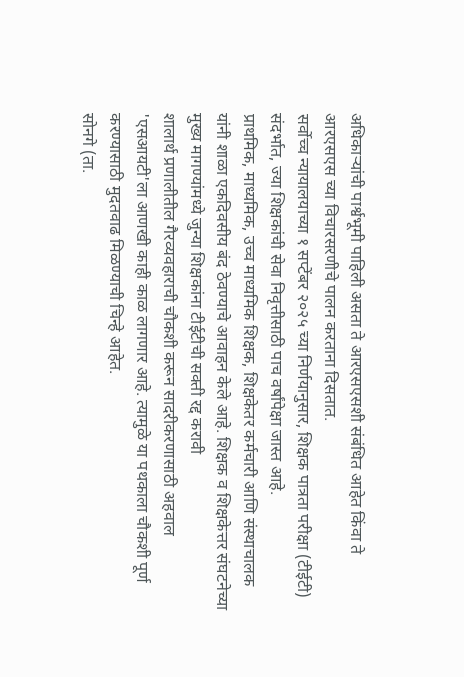अधिकाऱ्यांची पार्श्वभूमी पाहिली असता ते आरएसएसशी संबंधित आहेत किंवा ते आरएसएस च्या विचारसरणीचे पालन करताना दिसतात.
सर्वोच्च न्यायालयाच्या १ सप्टेंबर २०२५ च्या निर्णयानुसार, शिक्षक पात्रता परीक्षा (टीईटी) संदर्भात, ज्या शिक्षकांची सेवा निवृत्तीसाठी पाच वर्षांपेक्षा जास्त आहे.
प्राथमिक, माध्यमिक, उच्च माध्यमिक शिक्षक, शिक्षकेतर कर्मचारी आणि संस्थाचालक यांनी शाळा एकदिवसीय बंद ठेवण्याचे आवाहन केले आहे. शिक्षक व शिक्षकेत्तर संघटनेच्या मुख्य मागण्यांमध्ये जुन्या शिक्षकांना टीईटीची सक्ती रद्द करावी
शालार्थ प्रणालीतील गैरव्यवहाराची चौकशी करून सादरीकरणासाठी अहवाल 'एसआयटी'ला आणखी काही काळ लागणार आहे. त्यामुळे या पथकाला चौकशी पूर्ण करण्यासाठी मुदतवाढ मिळण्याची चिन्हे आहेत.
सोनगे (ता.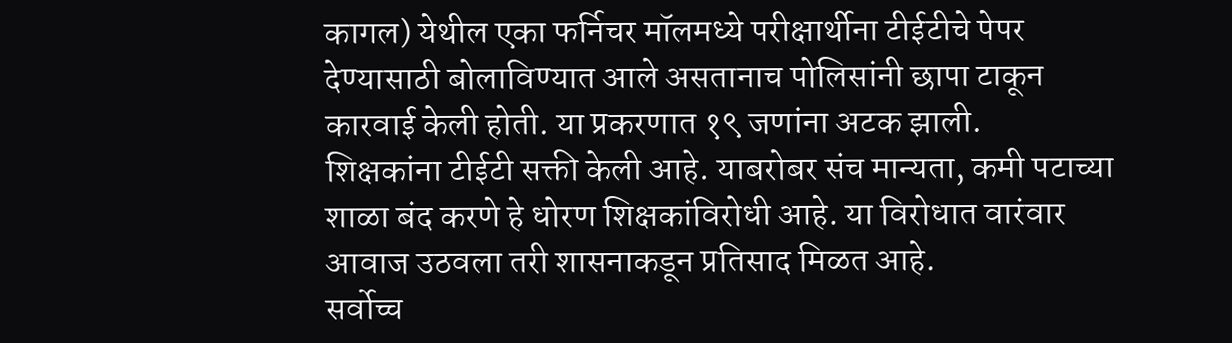कागल) येथील एका फर्निचर मॉलमध्ये परीक्षार्थीना टीईटीचे पेपर देण्यासाठी बोलाविण्यात आले असतानाच पोलिसांनी छापा टाकून कारवाई केली होती. या प्रकरणात १९ जणांना अटक झाली.
शिक्षकांना टीईटी सक्ती केली आहे. याबरोबर संच मान्यता, कमी पटाच्या शाळा बंद करणे हे धोरण शिक्षकांविरोधी आहे. या विरोधात वारंवार आवाज उठवला तरी शासनाकडून प्रतिसाद मिळत आहे.
सर्वोच्च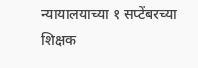न्यायालयाच्या १ सप्टेंबरच्या शिक्षक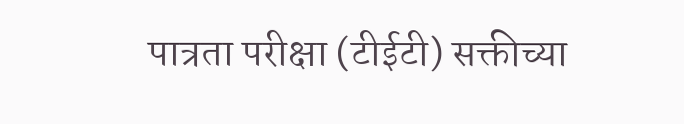पात्रता परीक्षा (टीईटी) सक्तीच्या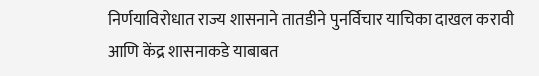निर्णयाविरोधात राज्य शासनाने तातडीने पुनर्विचार याचिका दाखल करावी आणि केंद्र शासनाकडे याबाबत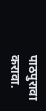पाठपुरावा करावा.